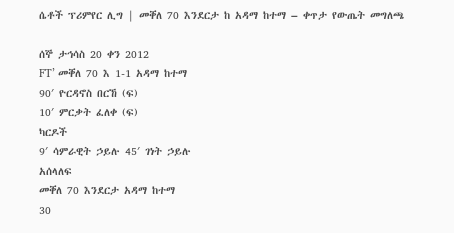ሴቶች ፕሪምየር ሊግ | መቐለ 70 እንደርታ ከ አዳማ ከተማ – ቀጥታ የውጤት መግለጫ

ሰኞ ታኅሳስ 20 ቀን 2012
FT’ መቐለ 70 እ 1-1 አዳማ ከተማ
90′ ዮርዳኖስ በርኸ (ፍ)
10′ ምርቃት ፈለቀ (ፍ)
ካርዶች
9′ ሳምራዊት ኃይሉ 45′ ገነት ኃይሉ
አሰላለፍ
መቐለ 70 እንደርታ አዳማ ከተማ
30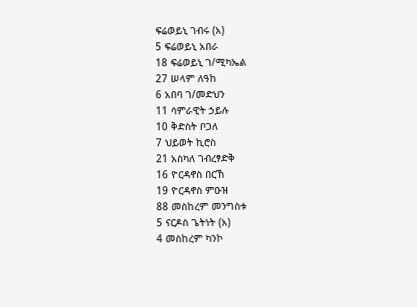ፍሬወይኒ ገብሩ (አ)
5 ፍሬወይኒ አበራ
18 ፍሬወይኒ ገ/ሚካኤል
27 ሠላም ለዓከ
6 አበባ ገ/መድህን
11 ሳምራዊት ኃይሉ
10 ቅድስት ቦጋለ
7 ህይወት ኪሮስ
21 አስካለ ገብረፃድቅ
16 ዮርዳኖስ በርኸ
19 ዮርዳኖስ ምዑዝ
88 መስከረም መንግስቱ
5 ናርዶስ ጌትነት (አ)
4 መስከረም ካንኮ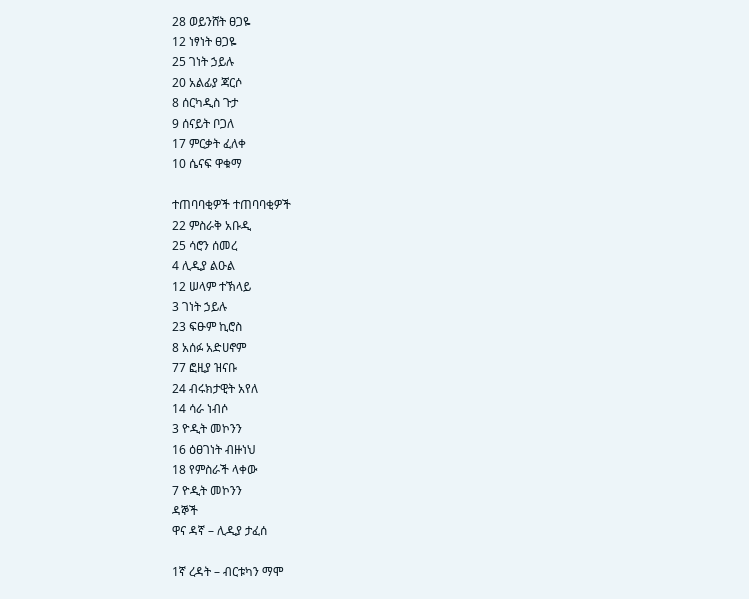28 ወይንሸት ፀጋዬ
12 ነፃነት ፀጋዬ
25 ገነት ኃይሉ
20 አልፊያ ጃርሶ
8 ሰርካዲስ ጉታ
9 ሰናይት ቦጋለ
17 ምርቃት ፈለቀ
10 ሴናፍ ዋቁማ

ተጠባባቂዎች ተጠባባቂዎች
22 ምስራቅ አቡዲ
25 ሳሮን ሰመረ
4 ሊዲያ ልዑል
12 ሠላም ተኽላይ
3 ገነት ኃይሉ
23 ፍፁም ኪሮስ
8 አሰፉ አድሀኖም
77 ፎዚያ ዝናቡ
24 ብሩክታዊት አየለ
14 ሳራ ነብሶ
3 ዮዲት መኮንን
16 ዕፀገነት ብዙነህ
18 የምስራች ላቀው
7 ዮዲት መኮንን
ዳኞች
ዋና ዳኛ – ሊዲያ ታፈሰ

1ኛ ረዳት – ብርቱካን ማሞ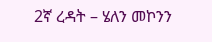2ኛ ረዳት – ሄለን መኮንን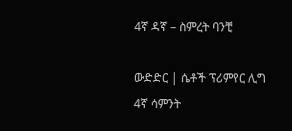4ኛ ዳኛ – ስምረት ባንቺ

ውድድር | ሴቶች ፕሪምየር ሊግ 4ኛ ሳምንት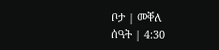ቦታ | መቐለ
ሰዓት | 4:30